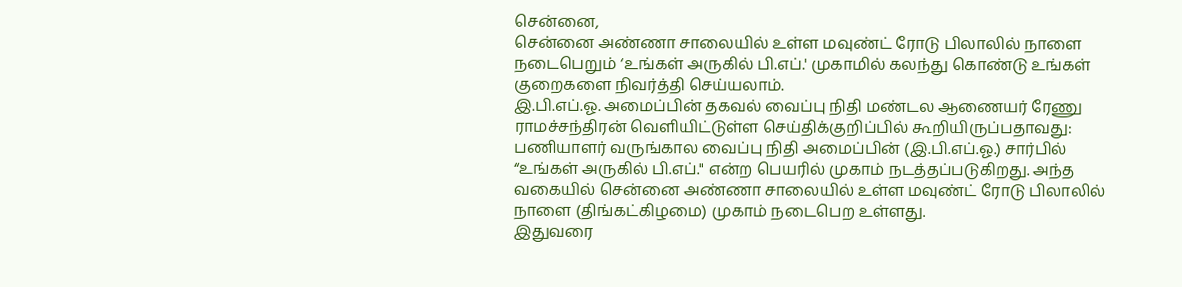சென்னை,
சென்னை அண்ணா சாலையில் உள்ள மவுண்ட் ரோடு பிலாலில் நாளை நடைபெறும் ‘உங்கள் அருகில் பி.எப்.' முகாமில் கலந்து கொண்டு உங்கள் குறைகளை நிவர்த்தி செய்யலாம்.
இ.பி.எப்.ஓ. அமைப்பின் தகவல் வைப்பு நிதி மண்டல ஆணையர் ரேணு ராமச்சந்திரன் வெளியிட்டுள்ள செய்திக்குறிப்பில் கூறியிருப்பதாவது:
பணியாளர் வருங்கால வைப்பு நிதி அமைப்பின் (இ.பி.எப்.ஓ.) சார்பில் “உங்கள் அருகில் பி.எப்." என்ற பெயரில் முகாம் நடத்தப்படுகிறது. அந்த வகையில் சென்னை அண்ணா சாலையில் உள்ள மவுண்ட் ரோடு பிலாலில் நாளை (திங்கட்கிழமை) முகாம் நடைபெற உள்ளது.
இதுவரை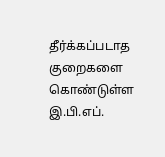தீர்க்கப்படாத குறைகளை கொண்டுள்ள இ.பி.எப்.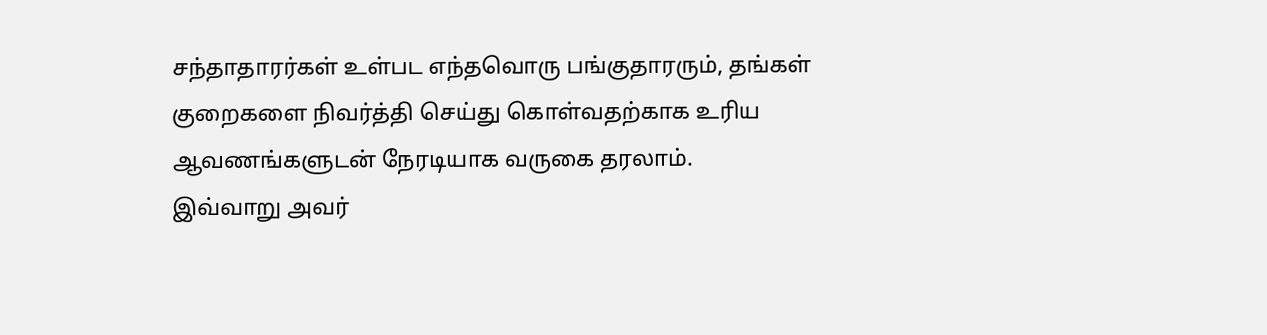சந்தாதாரர்கள் உள்பட எந்தவொரு பங்குதாரரும், தங்கள் குறைகளை நிவர்த்தி செய்து கொள்வதற்காக உரிய ஆவணங்களுடன் நேரடியாக வருகை தரலாம்.
இவ்வாறு அவர்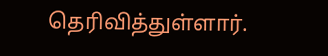தெரிவித்துள்ளார்.